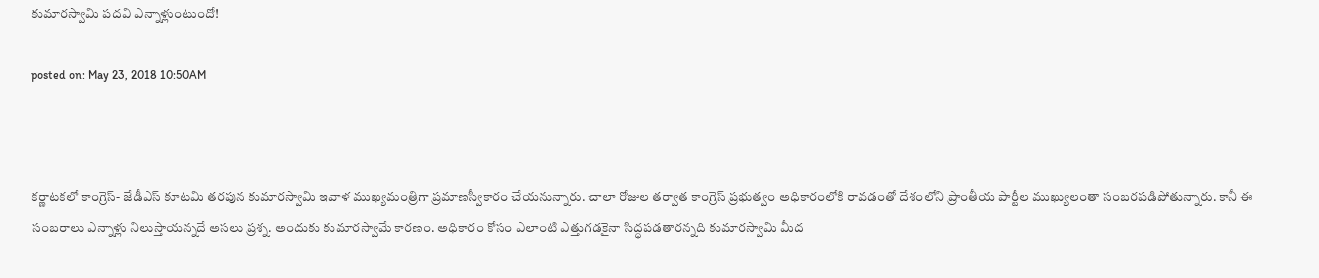కుమారస్వామి పదవి ఎన్నాళ్లుంటుందో!

posted on: May 23, 2018 10:50AM



కర్ణాటకలో కాంగ్రెస్- జేడీఎస్ కూటమి తరపున కుమారస్వామి ఇవాళ ముఖ్యమంత్రిగా ప్రమాణస్వీకారం చేయనున్నారు. చాలా రోజుల తర్వాత కాంగ్రెస్ ప్రభుత్వం అధికారంలోకి రావడంతో దేశంలోని ప్రాంతీయ పార్టీల ముఖ్యులంతా సంబరపడిపోతున్నారు. కానీ ఈ సంబరాలు ఎన్నాళ్లు నిలుస్తాయన్నదే అసలు ప్రశ్న. అందుకు కుమారస్వామే కారణం. అధికారం కోసం ఎలాంటి ఎత్తుగడకైనా సిద్ధపడతారన్నది కుమారస్వామి మీద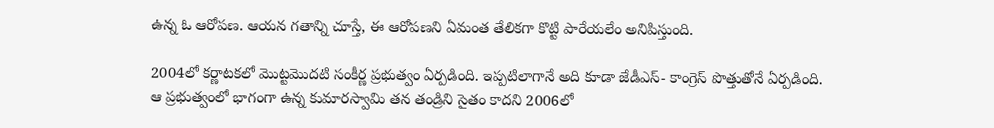ఉన్న ఓ ఆరోపణ. ఆయన గతాన్ని చూస్తే, ఈ ఆరోపణని ఏమంత తేలికగా కొట్టి పారేయలేం అనిపిస్తుంది.

2004లో కర్ణాటకలో మొట్టమొదటి సంకీర్ణ ప్రభుత్వం ఏర్పడింది. ఇప్పటిలాగానే అది కూడా జేడీఎస్- కాంగ్రెస్ పొత్తుతోనే ఏర్పడింది. ఆ ప్రభుత్వంలో భాగంగా ఉన్న కుమారస్వామి తన తండ్రిని సైతం కాదని 2006లో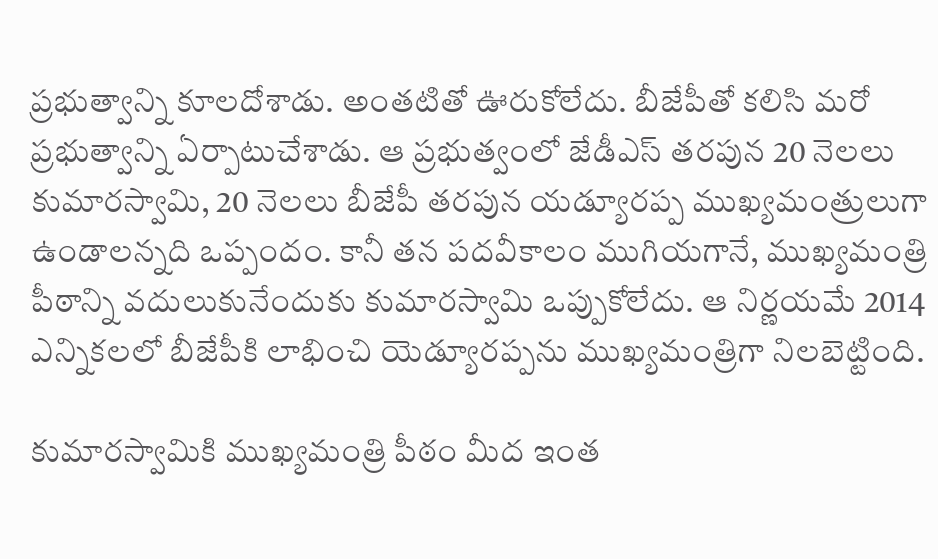ప్రభుత్వాన్ని కూలదోశాడు. అంతటితో ఊరుకోలేదు. బీజేపీతో కలిసి మరో ప్రభుత్వాన్ని ఏర్పాటుచేశాడు. ఆ ప్రభుత్వంలో జేడీఎస్ తరపున 20 నెలలు కుమారస్వామి, 20 నెలలు బీజేపీ తరపున యడ్యూరప్ప ముఖ్యమంత్రులుగా ఉండాలన్నది ఒప్పందం. కానీ తన పదవీకాలం ముగియగానే, ముఖ్యమంత్రి పీఠాన్ని వదులుకునేందుకు కుమారస్వామి ఒప్పుకోలేదు. ఆ నిర్ణయమే 2014 ఎన్నికలలో బీజేపీకి లాభించి యెడ్యూరప్పను ముఖ్యమంత్రిగా నిలబెట్టింది.

కుమారస్వామికి ముఖ్యమంత్రి పీఠం మీద ఇంత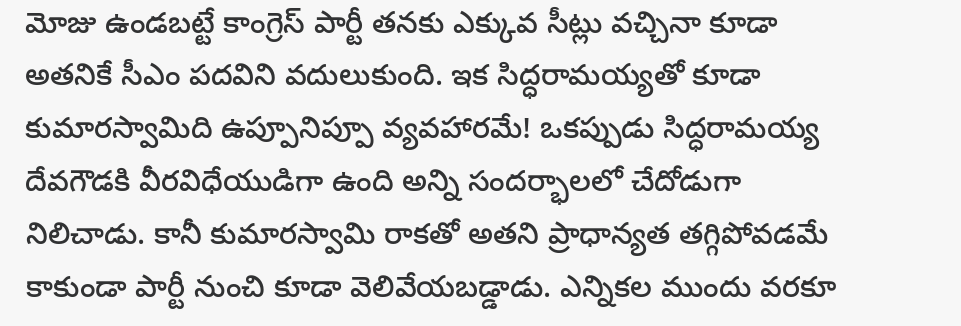మోజు ఉండబట్టే కాంగ్రెస్‌ పార్టీ తనకు ఎక్కువ సీట్లు వచ్చినా కూడా అతనికే సీఎం పదవిని వదులుకుంది. ఇక సిద్ధరామయ్యతో కూడా కుమారస్వామిది ఉప్పూనిప్పూ వ్యవహారమే! ఒకప్పుడు సిద్ధరామయ్య దేవగౌడకి వీరవిధేయుడిగా ఉంది అన్ని సందర్భాలలో చేదోడుగా నిలిచాడు. కానీ కుమారస్వామి రాకతో అతని ప్రాధాన్యత తగ్గిపోవడమే కాకుండా పార్టీ నుంచి కూడా వెలివేయబడ్డాడు. ఎన్నికల ముందు వరకూ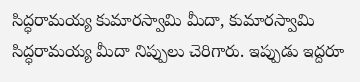సిద్ధరామయ్య కుమారస్వామి మీదా, కుమారస్వామి సిద్ధరామయ్య మీదా నిప్పులు చెరిగారు. ఇప్పుడు ఇద్దరూ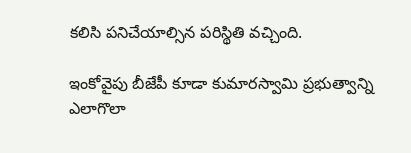కలిసి పనిచేయాల్సిన పరిస్థితి వచ్చింది.

ఇంకోవైపు బీజేపీ కూడా కుమారస్వామి ప్రభుత్వాన్ని ఎలాగొలా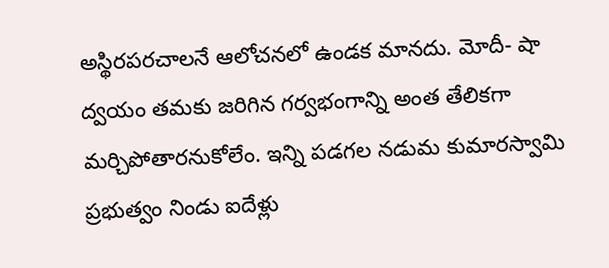అస్థిరపరచాలనే ఆలోచనలో ఉండక మానదు. మోదీ- షా ద్వయం తమకు జరిగిన గర్వభంగాన్ని అంత తేలికగా మర్చిపోతారనుకోలేం. ఇన్ని పడగల నడుమ కుమారస్వామి ప్రభుత్వం నిండు ఐదేళ్లు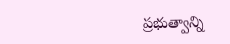ప్రభుత్వాన్ని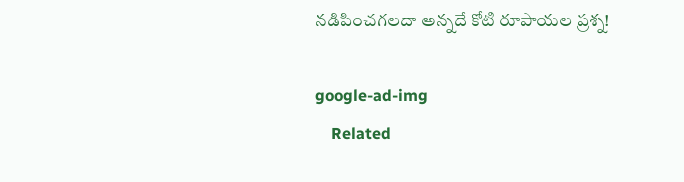నడిపించగలదా అన్నదే కోటి రూపాయల ప్రశ్న!

google-ad-img
    Related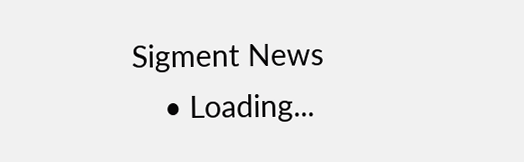Sigment News
    • Loading...